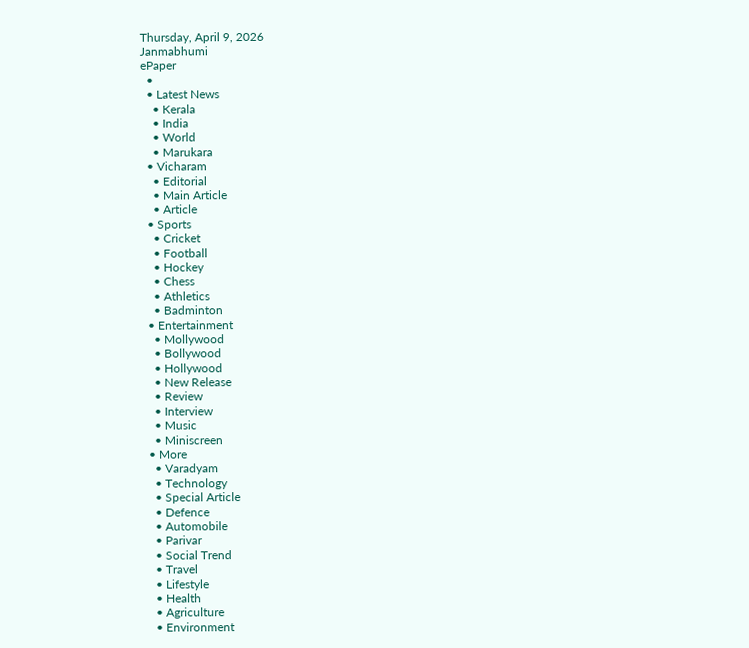Thursday, April 9, 2026
Janmabhumi
ePaper
  •
  • Latest News
    • Kerala
    • India
    • World
    • Marukara
  • Vicharam
    • Editorial
    • Main Article
    • Article
  • Sports
    • Cricket
    • Football
    • Hockey
    • Chess
    • Athletics
    • Badminton
  • Entertainment
    • Mollywood
    • Bollywood
    • Hollywood
    • New Release
    • Review
    • Interview
    • Music
    • Miniscreen
  • More
    • Varadyam
    • Technology
    • Special Article
    • Defence
    • Automobile
    • Parivar
    • Social Trend
    • Travel
    • Lifestyle
    • Health
    • Agriculture
    • Environment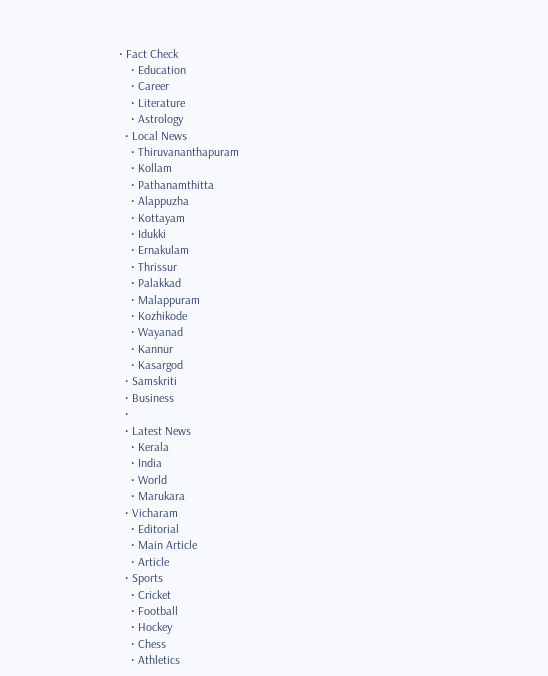• Fact Check
    • Education
    • Career
    • Literature
    • Astrology
  • Local News
    • Thiruvananthapuram
    • Kollam
    • Pathanamthitta
    • Alappuzha
    • Kottayam
    • Idukki
    • Ernakulam
    • Thrissur
    • Palakkad
    • Malappuram
    • Kozhikode
    • Wayanad
    • Kannur
    • Kasargod
  • Samskriti
  • Business
  •
  • Latest News
    • Kerala
    • India
    • World
    • Marukara
  • Vicharam
    • Editorial
    • Main Article
    • Article
  • Sports
    • Cricket
    • Football
    • Hockey
    • Chess
    • Athletics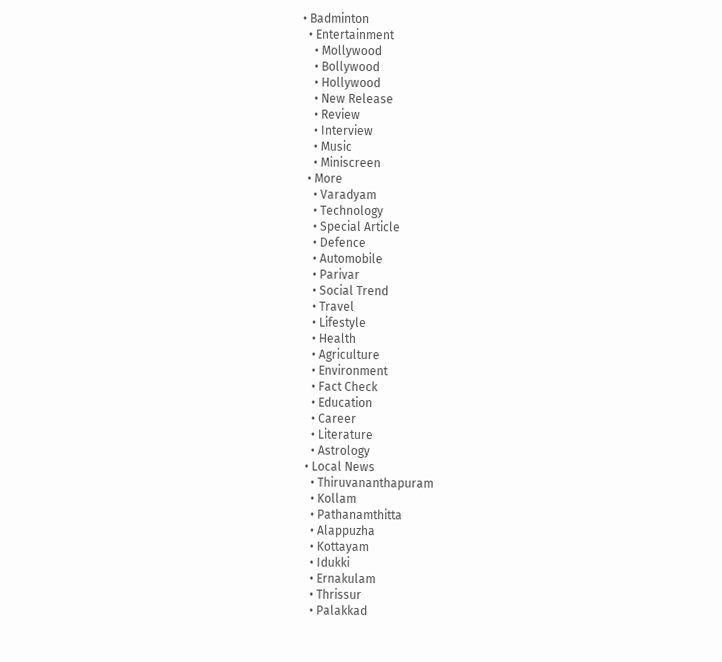• Badminton
  • Entertainment
    • Mollywood
    • Bollywood
    • Hollywood
    • New Release
    • Review
    • Interview
    • Music
    • Miniscreen
  • More
    • Varadyam
    • Technology
    • Special Article
    • Defence
    • Automobile
    • Parivar
    • Social Trend
    • Travel
    • Lifestyle
    • Health
    • Agriculture
    • Environment
    • Fact Check
    • Education
    • Career
    • Literature
    • Astrology
  • Local News
    • Thiruvananthapuram
    • Kollam
    • Pathanamthitta
    • Alappuzha
    • Kottayam
    • Idukki
    • Ernakulam
    • Thrissur
    • Palakkad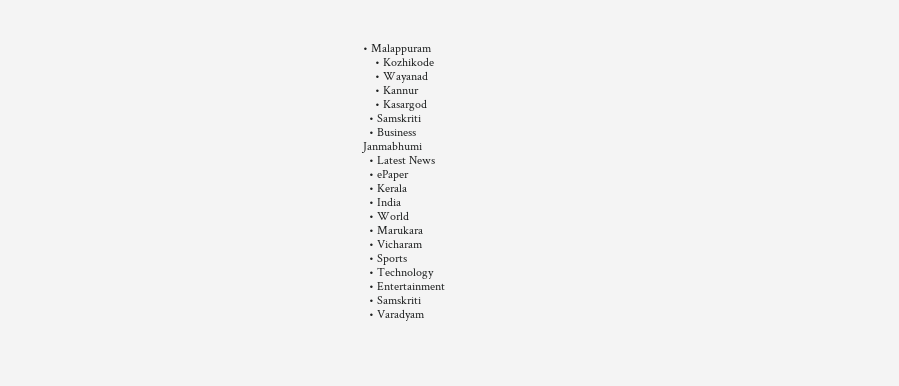• Malappuram
    • Kozhikode
    • Wayanad
    • Kannur
    • Kasargod
  • Samskriti
  • Business
Janmabhumi
  • Latest News
  • ePaper
  • Kerala
  • India
  • World
  • Marukara
  • Vicharam
  • Sports
  • Technology
  • Entertainment
  • Samskriti
  • Varadyam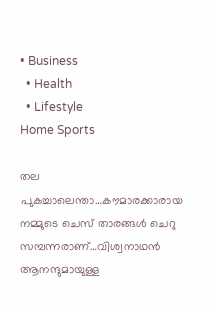• Business
  • Health
  • Lifestyle
Home Sports

തല പുകച്ചാലെന്താ…കൗമാരക്കാരായ നമ്മുടെ ചെസ് താരങ്ങള്‍ ചെറു സമ്പന്നരാണ്…വിശ്വനാഥന്‍ ആനന്ദുമായുള്ള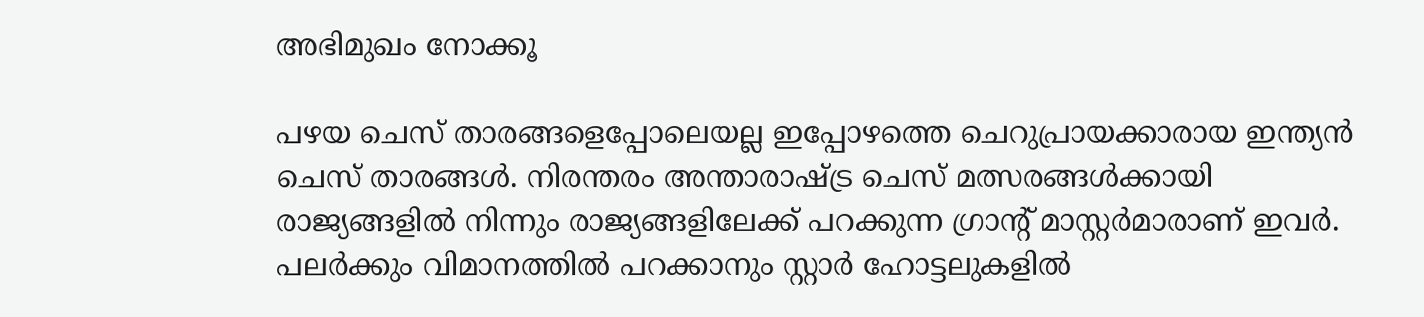അഭിമുഖം നോക്കൂ

പഴയ ചെസ് താരങ്ങളെപ്പോലെയല്ല ഇപ്പോഴത്തെ ചെറുപ്രായക്കാരായ ഇന്ത്യന്‍ ചെസ് താരങ്ങള്‍. നിരന്തരം അന്താരാഷ്‌ട്ര ചെസ് മത്സരങ്ങള്‍ക്കായി രാജ്യങ്ങളില്‍ നിന്നും രാജ്യങ്ങളിലേക്ക് പറക്കുന്ന ഗ്രാന്‍റ് മാസ്റ്റര്‍മാരാണ് ഇവര്‍. പലര്‍ക്കും വിമാനത്തില്‍ പറക്കാനും സ്റ്റാര്‍ ഹോട്ടലുകളില്‍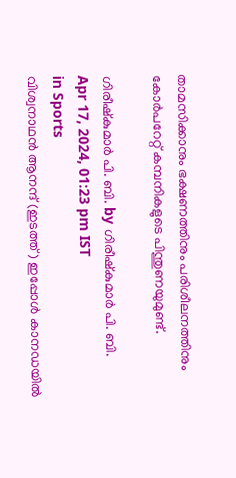താമസിക്കാനും ഭക്ഷണത്തിനും പരിശീലനത്തിനും കോര്‍പറേറ്റ് കമ്പനികളുടെ പിന്തുണയുമുണ്ട്.

ഗിരീഷ്‌കുമാര്‍ പി. ബി. by ഗിരീഷ്‌കുമാര്‍ പി. ബി.
Apr 17, 2024, 01:23 pm IST
in Sports
വിശ്വനാഥന്‍ ആനന്ദ് (ഇടത്ത്) ഇപ്പോള്‍ കാനഡയില്‍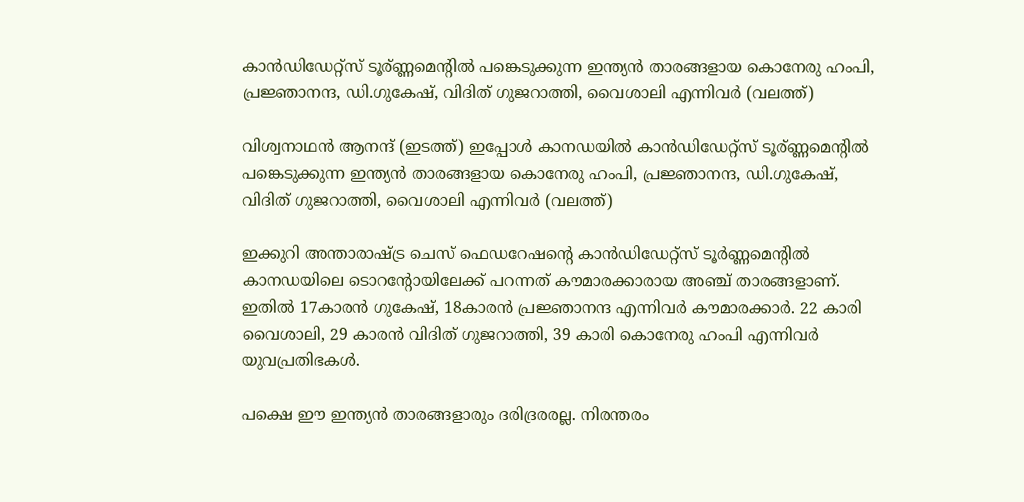കാന്‍ഡിഡേറ്റ്സ് ടൂര‍്ണ്ണമെന്‍റില്‍ പങ്കെടുക്കുന്ന ഇന്ത്യന്‍ താരങ്ങളായ കൊനേരു ഹംപി, പ്രജ്ഞാനന്ദ, ഡി.ഗുകേഷ്, വിദിത് ഗുജറാത്തി, വൈശാലി എന്നിവര്‍ (വലത്ത്)

വിശ്വനാഥന്‍ ആനന്ദ് (ഇടത്ത്) ഇപ്പോള്‍ കാനഡയില്‍ കാന്‍ഡിഡേറ്റ്സ് ടൂര‍്ണ്ണമെന്‍റില്‍ പങ്കെടുക്കുന്ന ഇന്ത്യന്‍ താരങ്ങളായ കൊനേരു ഹംപി, പ്രജ്ഞാനന്ദ, ഡി.ഗുകേഷ്, വിദിത് ഗുജറാത്തി, വൈശാലി എന്നിവര്‍ (വലത്ത്)

ഇക്കുറി അന്താരാഷ്‌ട്ര ചെസ് ഫെഡറേഷന്റെ കാന്‍ഡിഡേറ്റ്സ് ടൂര്‍ണ്ണമെന്‍റില്‍ കാനഡയിലെ ടൊറന്‍റോയിലേക്ക് പറന്നത് കൗമാരക്കാരായ അഞ്ച് താരങ്ങളാണ്. ഇതില്‍ 17കാരന്‍ ഗുകേഷ്, 18കാരന്‍ പ്രജ്ഞാനന്ദ എന്നിവര്‍ കൗമാരക്കാര്‍. 22 കാരി വൈശാലി, 29 കാരന്‍ വിദിത് ഗുജറാത്തി, 39 കാരി കൊനേരു ഹംപി എന്നിവര്‍ യുവപ്രതിഭകള്‍.

പക്ഷെ ഈ ഇന്ത്യന്‍ താരങ്ങളാരും ദരിദ്രരരല്ല. നിരന്തരം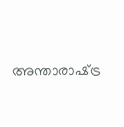അന്താരാഷ്‌ട്ര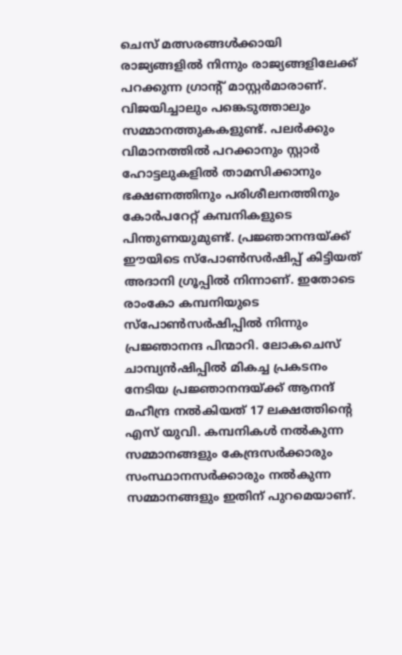ചെസ് മത്സരങ്ങള്‍ക്കായി രാജ്യങ്ങളില്‍ നിന്നും രാജ്യങ്ങളിലേക്ക് പറക്കുന്ന ഗ്രാന്‍റ് മാസ്റ്റര്‍മാരാണ്. വിജയിച്ചാലും പങ്കെടുത്താലും സമ്മാനത്തുകകളുണ്ട്. പലര്‍ക്കും വിമാനത്തില്‍ പറക്കാനും സ്റ്റാര്‍ ഹോട്ടലുകളില്‍ താമസിക്കാനും ഭക്ഷണത്തിനും പരിശീലനത്തിനും കോര്‍പറേറ്റ് കമ്പനികളുടെ പിന്തുണയുമുണ്ട്. പ്രജ്ഞാനന്ദയ്‌ക്ക് ഈയിടെ സ്പോണ്‍സര്‍ഷിപ്പ് കിട്ടിയത് അദാനി ഗ്രൂപ്പില്‍ നിന്നാണ്. ഇതോടെ രാംകോ കമ്പനിയുടെ സ്പോണ്‍സര്‍ഷിപ്പില്‍ നിന്നും പ്രജ്ഞാനന്ദ പിന്മാറി. ലോകചെസ് ചാമ്പ്യന്‍ഷിപ്പില്‍ മികച്ച പ്രകടനം നേടിയ പ്രജ്ഞാനന്ദയ്‌ക്ക് ആനന്ദ് മഹീന്ദ്ര നല്‍കിയത് 17 ലക്ഷത്തിന്റെ എസ് യുവി. കമ്പനികള്‍ നല്‍കുന്ന സമ്മാനങ്ങളും കേന്ദ്രസര്‍ക്കാരും സംസ്ഥാനസര്‍ക്കാരും നല്‍കുന്ന സമ്മാനങ്ങളും ഇതിന് പുറമെയാണ്.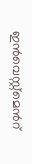ഇന്‍വെസ്റ്റ്മെന്‍റ്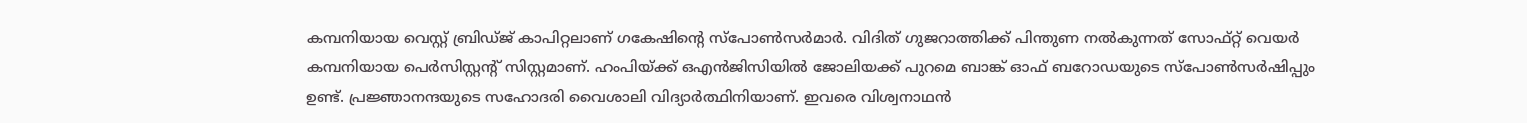കമ്പനിയായ വെസ്റ്റ് ബ്രിഡ്ജ് കാപിറ്റലാണ് ഗകേഷിന്റെ സ്പോണ്‍സര്‍മാര്‍. വിദിത് ഗുജറാത്തിക്ക് പിന്തുണ നല്‍കുന്നത് സോഫ്റ്റ് വെയര്‍ കമ്പനിയായ പെര്‍സിസ്റ്റന്‍റ് സിസ്റ്റമാണ്. ഹംപിയ്‌ക്ക് ഒഎന്‍ജിസിയില്‍ ജോലിയക്ക് പുറമെ ബാങ്ക് ഓഫ് ബറോഡയുടെ സ്പോണ്‍സര്‍ഷിപ്പും ഉണ്ട്. പ്രജ്ഞാനന്ദയുടെ സഹോദരി വൈശാലി വിദ്യാര്‍ത്ഥിനിയാണ്. ഇവരെ വിശ്വനാഥന്‍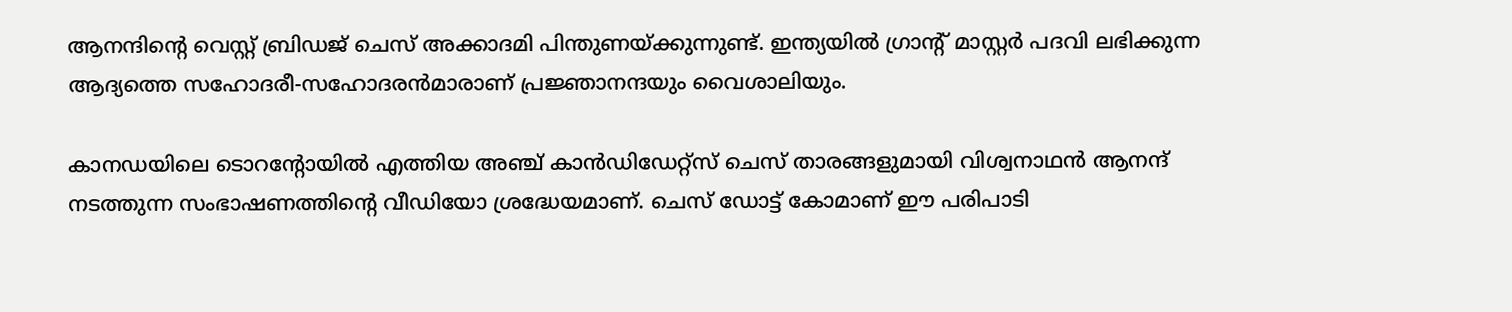ആനന്ദിന്റെ വെസ്റ്റ് ബ്രിഡജ് ചെസ് അക്കാദമി പിന്തുണയ്‌ക്കുന്നുണ്ട്. ഇന്ത്യയില്‍ ഗ്രാന്‍റ് മാസ്റ്റര്‍ പദവി ലഭിക്കുന്ന ആദ്യത്തെ സഹോദരീ-സഹോദരന്‍മാരാണ് പ്രജ്ഞാനന്ദയും വൈശാലിയും.

കാനഡയിലെ ടൊറന്‍റോയില്‍ എത്തിയ അഞ്ച് കാന്‍ഡിഡേറ്റ്സ് ചെസ് താരങ്ങളുമായി വിശ്വനാഥന്‍ ആനന്ദ് നടത്തുന്ന സംഭാഷണത്തിന്റെ വീഡിയോ ശ്രദ്ധേയമാണ്. ചെസ് ഡോട്ട് കോമാണ് ഈ പരിപാടി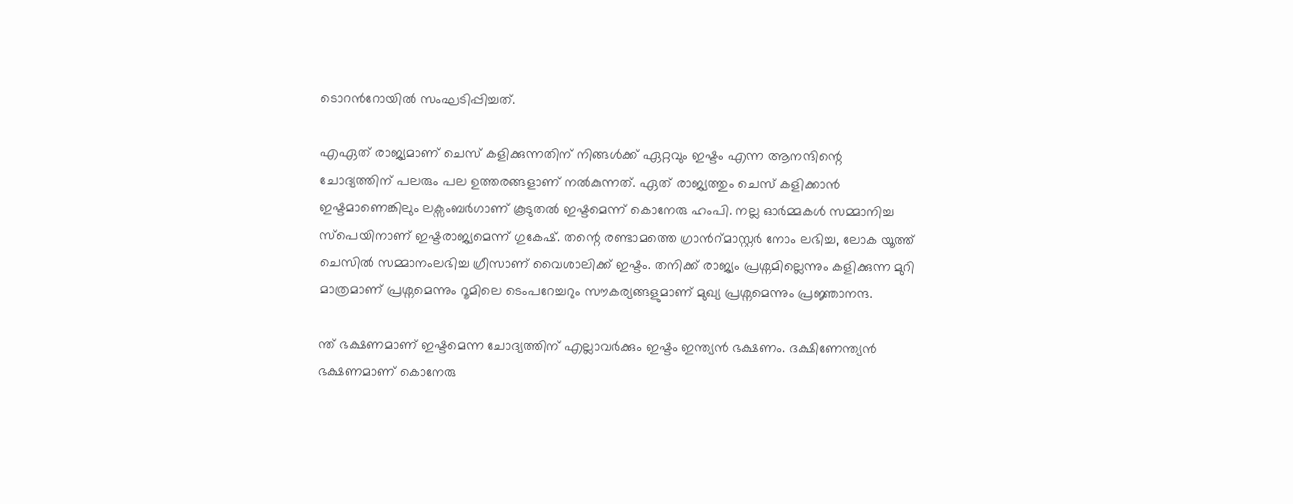ടൊറന്‍റോയില്‍ സംഘടിപ്പിച്ചത്.

എഏത് രാജ്യമാണ് ചെസ് കളിക്കുന്നതിന് നിങ്ങള്‍ക്ക് ഏറ്റവും ഇഷ്ടം എന്ന ആനന്ദിന്റെ ചോദ്യത്തിന് പലരും പല ഉത്തരങ്ങളാണ് നല്‍കുന്നത്. ഏത് രാജ്യത്തും ചെസ് കളിക്കാന്‍ ഇഷ്ടമാണെങ്കിലും ലക്സംബര്‍ഗാണ് കൂടുതല്‍ ഇഷ്ടമെന്ന് കൊനേരു ഹംപി. നല്ല ഓര്‍മ്മകള്‍ സമ്മാനിച്ച സ്പെയിനാണ് ഇഷ്ടരാജ്യമെന്ന് ഗുകേഷ്. തന്റെ രണ്ടാമത്തെ ഗ്രാന്‍റ്മാസ്റ്റര്‍ നോം ലഭിച്ച, ലോക യൂത്ത് ചെസില്‍ സമ്മാനംലഭിച്ച ഗ്രീസാണ് വൈശാലിക്ക് ഇഷ്ടം. തനിക്ക് രാജ്യം പ്രശ്നമില്ലെന്നും കളിക്കുന്ന മുറി മാത്രമാണ് പ്രശ്നമെന്നും റൂമിലെ ടെംപറേച്ചറും സൗകര്യങ്ങളുമാണ് മുഖ്യ പ്രശ്നമെന്നും പ്രജ്ഞാനന്ദ.

ന്ത് ഭക്ഷണമാണ് ഇഷ്ടമെന്ന ചോദ്യത്തിന് എല്ലാവര്‍ക്കും ഇഷ്ടം ഇന്ത്യന്‍ ഭക്ഷണം. ദക്ഷിണേന്ത്യന്‍ ഭക്ഷണമാണ് കൊനേരു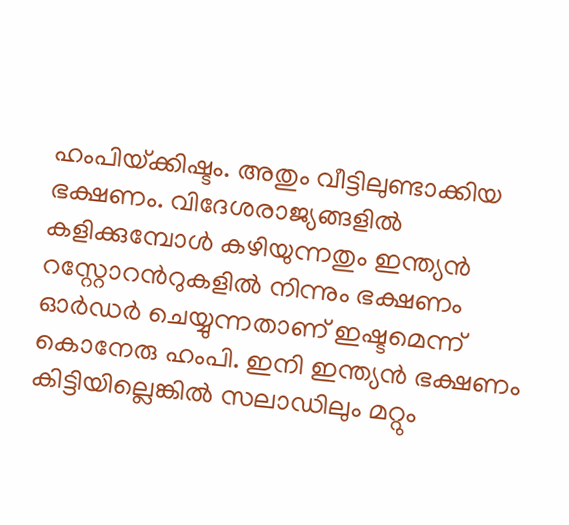ഹംപിയ്‌ക്കിഷ്ടം. അതും വീട്ടിലുണ്ടാക്കിയ ഭക്ഷണം. വിദേശരാജ്യങ്ങളില്‍ കളിക്കുമ്പോള്‍ കഴിയുന്നതും ഇന്ത്യന്‍ റസ്റ്റോറന്‍റുകളില്‍ നിന്നും ഭക്ഷണം ഓര്‍ഡര്‍ ചെയ്യുന്നതാണ് ഇഷ്ടമെന്ന് കൊനേരു ഹംപി. ഇനി ഇന്ത്യന്‍ ഭക്ഷണം കിട്ടിയില്ലെങ്കില്‍ സലാഡിലും മറ്റും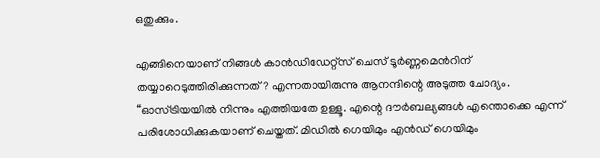ഒതുക്കും.

എങ്ങിനെയാണ് നിങ്ങള്‍ കാന്‍ഡിഡേറ്റ്സ് ചെസ് ടൂര്‍ണ്ണമെന്‍റിന് തയ്യാറെടുത്തിരിക്കുന്നത്? എന്നതായിരുന്നു ആനന്ദിന്റെ അടുത്ത ചോദ്യം. “ഓസ്ട്രിയയില്‍ നിന്നും എത്തിയതേ ഉള്ളൂ. എന്റെ ദൗര്‍ബല്യങ്ങള്‍ എന്തൊക്കെ എന്ന് പരിശോധിക്കുകയാണ് ചെയ്തത്. മിഡില്‍ ഗെയിമും എന്‍ഡ് ഗെയിമും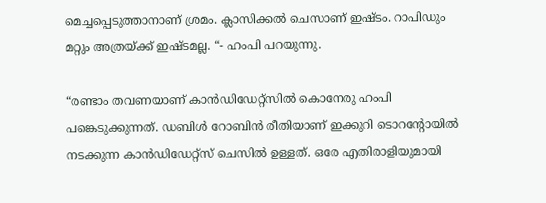മെച്ചപ്പെടുത്താനാണ് ശ്രമം. ക്ലാസിക്കല്‍ ചെസാണ് ഇഷ്ടം. റാപിഡും മറ്റും അത്രയ്‌ക്ക് ഇഷ്ടമല്ല. “- ഹംപി പറയുന്നു.

“രണ്ടാം തവണയാണ് കാന്‍‍ഡിഡേറ്റ്സില്‍ കൊനേരു ഹംപി പങ്കെടുക്കുന്നത്. ഡബിള്‍ റോബിന്‍ രീതിയാണ് ഇക്കുറി ടൊറന്‍റോയില്‍ നടക്കുന്ന കാന്‍ഡിഡേറ്റ്സ് ചെസില്‍ ഉള്ളത്. ഒരേ എതിരാളിയുമായി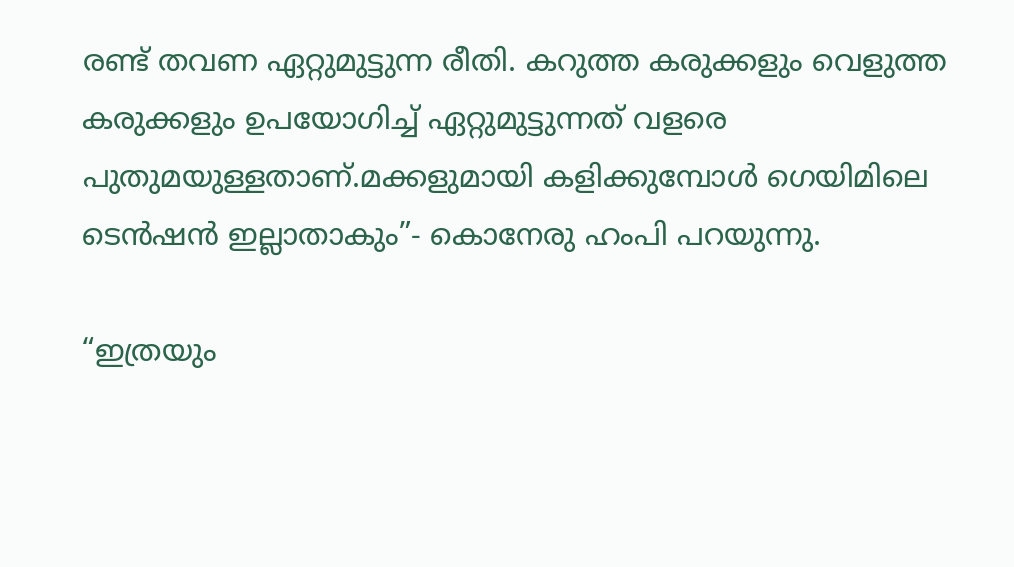രണ്ട് തവണ ഏറ്റുമുട്ടുന്ന രീതി. കറുത്ത കരുക്കളും വെളുത്ത കരുക്കളും ഉപയോഗിച്ച് ഏറ്റുമുട്ടുന്നത് വളരെ പുതുമയുള്ളതാണ്.മക്കളുമായി കളിക്കുമ്പോള്‍ ഗെയിമിലെ ടെന്‍ഷന്‍ ഇല്ലാതാകും”- കൊനേരു ഹംപി പറയുന്നു.

“ഇത്രയും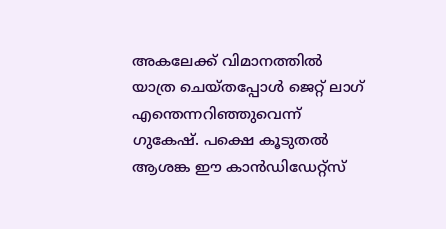അകലേക്ക് വിമാനത്തില്‍ യാത്ര ചെയ്തപ്പോള്‍ ജെറ്റ് ലാഗ് എന്തെന്നറിഞ്ഞുവെന്ന് ഗുകേഷ്. പക്ഷെ കൂടുതല്‍ ആശങ്ക ഈ കാന്‍ഡിഡേറ്റ്സ്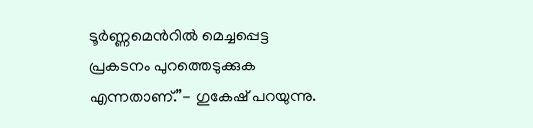ടൂര്‍ണ്ണമെന്‍റില്‍ മെച്ചപ്പെട്ട പ്രകടനം പുറത്തെടുക്കുക എന്നതാണ്.”- ഗുകേഷ് പറയുന്നു.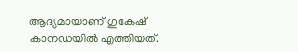ആദ്യമായാണ് ഗുകേഷ് കാനഡയില്‍ എത്തിയത്.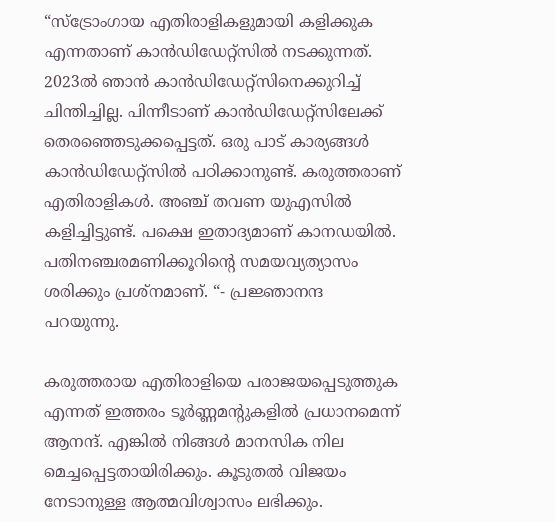“സ്ട്രോംഗായ എതിരാളികളുമായി കളിക്കുക എന്നതാണ് കാന്‍ഡിഡേറ്റ്സില്‍ നടക്കുന്നത്. 2023ല്‍ ഞാന്‍ കാന്‍ഡിഡേറ്റ്സിനെക്കുറിച്ച് ചിന്തിച്ചില്ല. പിന്നീടാണ് കാന്‍ഡിഡേറ്റ്സിലേക്ക് തെരഞ്ഞെടുക്കപ്പെട്ടത്. ഒരു പാട് കാര്യങ്ങള്‍ കാന്‍ഡിഡേറ്റ്സില്‍ പഠിക്കാനുണ്ട്. കരുത്തരാണ് എതിരാളികള്‍. അഞ്ച് തവണ യുഎസില്‍ കളിച്ചിട്ടുണ്ട്. പക്ഷെ ഇതാദ്യമാണ് കാനഡയില്‍. പതിനഞ്ചരമണിക്കൂറിന്റെ സമയവ്യത്യാസം ശരിക്കും പ്രശ്നമാണ്. “- പ്രജ്ഞാനന്ദ പറയുന്നു.

കരുത്തരായ എതിരാളിയെ പരാജയപ്പെടുത്തുക എന്നത് ഇത്തരം ടൂര്‍ണ്ണമന്‍റുകളില്‍ പ്രധാനമെന്ന് ആനന്ദ്. എങ്കില്‍ നിങ്ങള്‍ മാനസിക നില മെച്ചപ്പെട്ടതായിരിക്കും. കൂടുതല്‍ വിജയം നേടാനുള്ള ആത്മവിശ്വാസം ലഭിക്കും.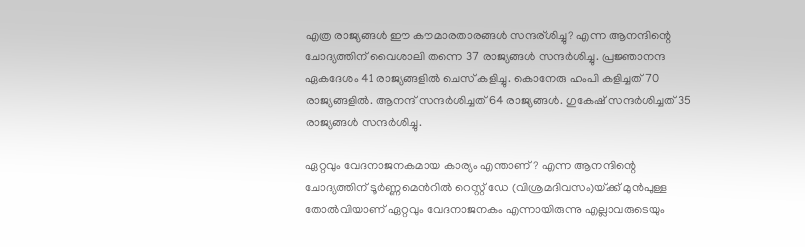എത്ര രാജ്യങ്ങള്‍ ഈ കൗമാരതാരങ്ങള്‍ സന്ദര‍്ശിച്ചു? എന്ന ആനന്ദിന്റെ ചോദ്യത്തിന് വൈശാലി തന്നെ 37 രാജ്യങ്ങള്‍ സന്ദര്‍ശിച്ചു. പ്രജ്ഞാനന്ദ ഏകദേശം 41 രാജ്യങ്ങളില്‍ ചെസ് കളിച്ചു. കൊനേരു ഹംപി കളിച്ചത് 70 രാജ്യങ്ങളില്‍. ആനന്ദ് സന്ദര്‍ശിച്ചത് 64 രാജ്യങ്ങള്‍. ഗുകേഷ് സന്ദര്‍ശിച്ചത് 35 രാജ്യങ്ങള്‍ സന്ദര്‍ശിച്ചു.

ഏറ്റവും വേദനാജനകമായ കാര്യം എന്താണ്? എന്ന ആനന്ദിന്റെ ചോദ്യത്തിന് ടൂര്‍ണ്ണമെന്‍റില്‍ റെസ്റ്റ് ഡേ (വിശ്രമദിവസം)യ്‌ക്ക് മുന്‍പുള്ള തോല്‍വിയാണ് ഏറ്റവും വേദനാജനകം എന്നായിരുന്നു എല്ലാവരുടെയും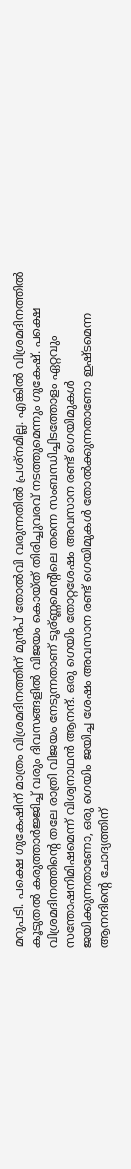മറുപടി. പക്ഷെ ഗുകേഷിന് മാത്രം വിശ്രമദിനത്തിന് മുന്‍പ് തോല്‍വി വരുന്നതില്‍ പ്രശ്നമില്ല. എങ്കില്‍ വിശ്രമദിനത്തില്‍ കൂടുതല്‍ കരുത്താര്‍ജ്ജിച്ച് വരും ദിവസങ്ങളില്‍ വിജയം കൊയ്ത് തിരിച്ചുവരവ് നടത്തുമെന്നും ഗുകേഷ്. പക്ഷെ വിശ്രമദിനത്തിന്റെ തലേ രാത്രി വിജയം നേടുന്നതാണ് ടൂര‍്ണ്ണമെന്‍റിലെ തന്നെ സംബന്ധിച്ചിടത്തോളം ഏറ്റവും സന്തോഷനിമിഷമെന്ന് വിശ്വനാഥന്‍ ആനന്ദ്. ഒരു ഗെയിം തോറ്റശേഷം അവസാന രണ്ട് ഗെയിമുകള്‍ ജയിക്കുന്നതാണോ, ഒരു ഗെയിം ജയിച്ച ശേഷം അവസാന രണ്ട് ഗെയിമുകള്‍ തോല്‍ക്കുന്നതാണോ ഇഷ്ടമെന്ന ആനന്ദിന്റെ ചോദ്യത്തിന്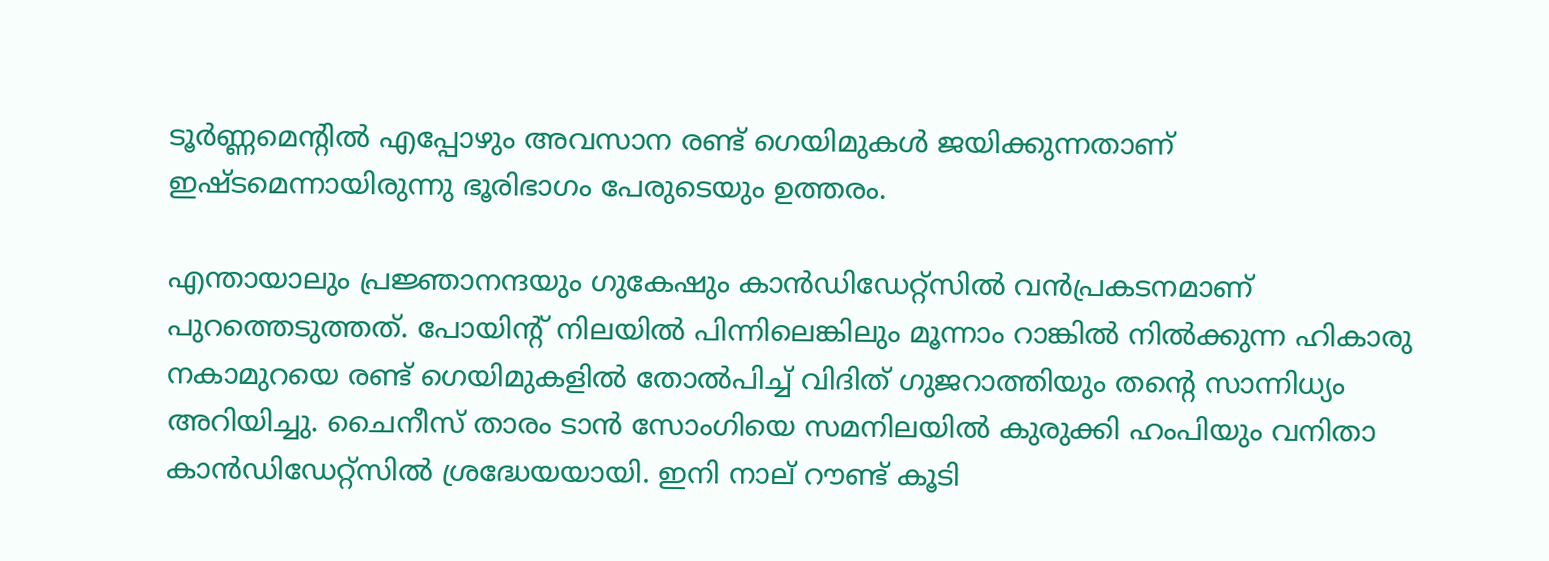ടൂര്‍ണ്ണമെന്‍റില്‍ എപ്പോഴും അവസാന രണ്ട് ഗെയിമുകള്‍ ജയിക്കുന്നതാണ് ഇഷ്ടമെന്നായിരുന്നു ഭൂരിഭാഗം പേരുടെയും ഉത്തരം.

എന്തായാലും പ്രജ്ഞാനന്ദയും ഗുകേഷും കാന്‍ഡിഡേറ്റ്സില്‍ വന്‍പ്രകടനമാണ് പുറത്തെടുത്തത്. പോയിന്‍റ് നിലയില്‍ പിന്നിലെങ്കിലും മൂന്നാം റാങ്കില്‍ നില്‍ക്കുന്ന ഹികാരു നകാമുറയെ രണ്ട് ഗെയിമുകളില്‍ തോല്‍പിച്ച് വിദിത് ഗുജറാത്തിയും തന്റെ സാന്നിധ്യം അറിയിച്ചു. ചൈനീസ് താരം ടാന്‍ സോംഗിയെ സമനിലയില്‍ കുരുക്കി ഹംപിയും വനിതാ കാന്‍ഡിഡേറ്റ്സില്‍ ശ്രദ്ധേയയായി. ഇനി നാല് റൗണ്ട് കൂടി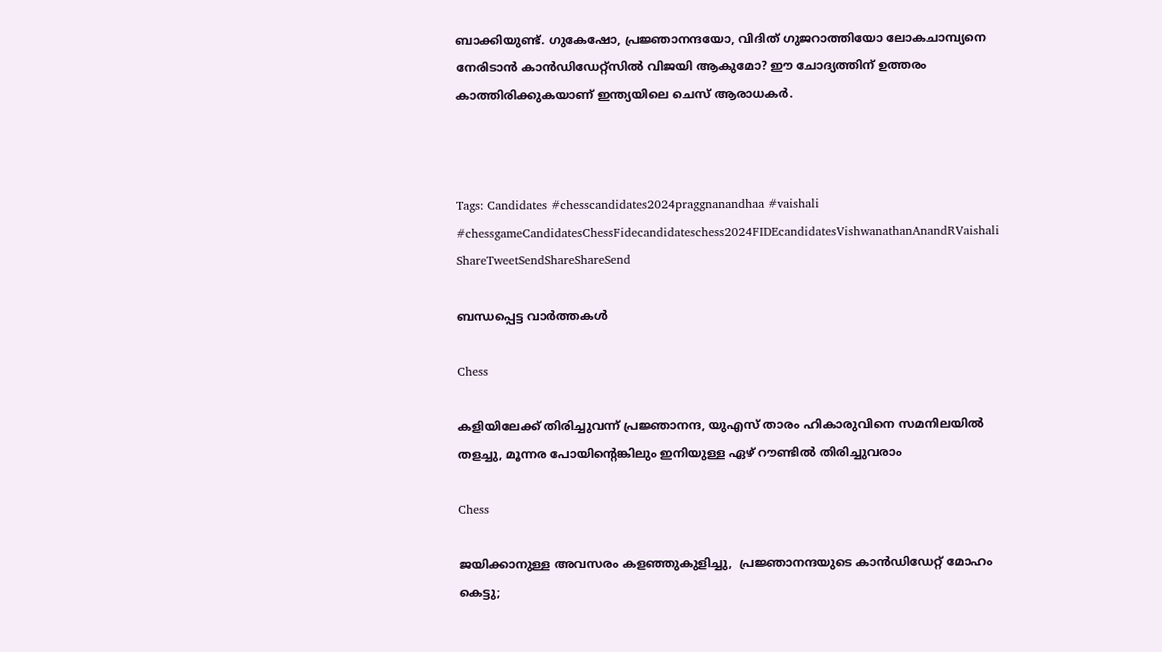ബാക്കിയുണ്ട്. ഗുകേഷോ, പ്രജ്ഞാനന്ദയോ, വിദിത് ഗുജറാത്തിയോ ലോകചാമ്പ്യനെ നേരിടാന്‍ കാന്‍ഡിഡേറ്റ്സില്‍ വിജയി ആകുമോ? ഈ ചോദ്യത്തിന് ഉത്തരം കാത്തിരിക്കുകയാണ് ഇന്ത്യയിലെ ചെസ് ആരാധകര്‍.



Tags: Candidates #chesscandidates2024praggnanandhaa #vaishali #chessgameCandidatesChessFidecandidateschess2024FIDEcandidatesVishwanathanAnandRVaishali
ShareTweetSendShareShareSend

ബന്ധപ്പെട്ട വാര്‍ത്തകള്‍

Chess

കളിയിലേക്ക് തിരിച്ചുവന്ന് പ്രജ്ഞാനന്ദ, യുഎസ് താരം ഹികാരുവിനെ സമനിലയില്‍ തളച്ചു, മൂന്നര പോയിന്റെങ്കിലും ഇനിയുള്ള ഏഴ് റൗണ്ടില്‍ തിരിച്ചുവരാം

Chess

ജയിക്കാനുള്ള അവസരം കളഞ്ഞുകുളിച്ചു,  പ്രജ്ഞാനന്ദയുടെ കാന്‍ഡിഡേറ്റ് മോഹം കെട്ടു;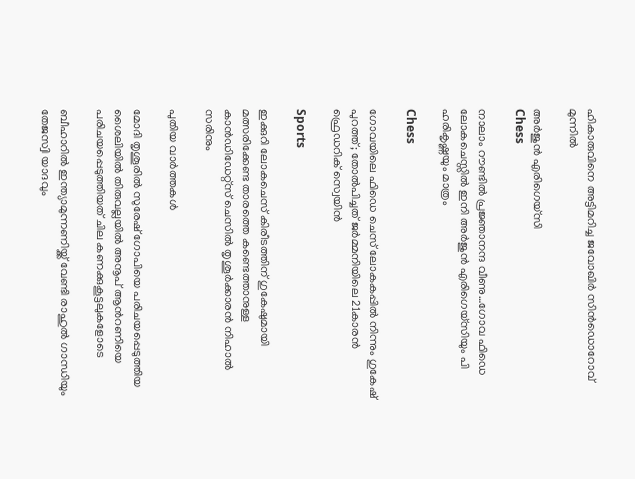ഹികാരുവിനെ അട്ടിമറിച്ച ജവോഖിര്‍ സിന്‍ഡൊറോവ് മുന്നില്‍

അര്‍ജുന്‍ എരിഗെയ്സി
Chess

നാലാം റൗണ്ടില്‍ പ്രജ്ഞാനന്ദ വീണു…ഗോവ ഫിഡെ ലോകചെസ്സില്‍ ഇനി അര്‍ജുന്‍ എരിഗെയ്സിയും പി ഹരികൃഷ്ണയും മാത്രം

Chess

ഗോവയിലെ ഫിഡെ ചെസ് ലോകകപ്പില്‍ നിന്നും ഗുകേഷ് പുറത്ത്; തോല്‍പിച്ചത് ജര്‍മ്മനിയിലെ 21കാരന്‍ ഫ്രെഡറിക് സ്വെയിന്‍

Sports

ഇക്കുറി ലോകചെസ് കിരീടത്തിന് ഗുകേഷുമായി മത്സരിക്കേണ്ട താരത്തെ കണ്ടെത്താനുള്ള കാന്‍ഡിഡേറ്റ്സ് ചെസില്‍ തൃശൂര്‍ക്കാരന്‍ നിഹാല്‍ സരിനും

പുതിയ വാര്‍ത്തകള്‍

മോദി തൃശൂരില്‍ സുരേഷ് ഗോപിയെ പരിചയപ്പെടുത്തിയ ശൈലിയില്‍ തിരുവല്ലയില്‍ അനൂപ് ആന്‍റണിയെ പരിചയപ്പെടുത്തിയത് ചില കണക്കുകൂട്ടലുകളോടെ

ബീഹാറില്‍ ഇന്ത്യാമുന്നണിയ്ക്ക് വേണ്ടി രാഹുല്‍ ഗാന്ധിയും തേജസ്വി യാദവും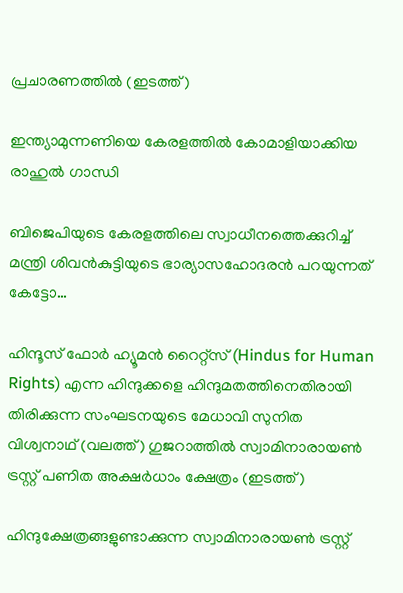പ്രചാരണത്തില്‍ (ഇടത്ത്)

ഇന്ത്യാമുന്നണിയെ കേരളത്തില്‍ കോമാളിയാക്കിയ രാഹുല്‍ ഗാന്ധി

ബിജെപിയുടെ കേരളത്തിലെ സ്വാധീനത്തെക്കുറിച്ച് മന്ത്രി ശിവന്‍കുട്ടിയുടെ ഭാര്യാസഹോദരന്‍ പറയുന്നത് കേട്ടോ…

ഹിന്ദൂസ് ഫോര്‍ ഹ്യൂമന്‍ റൈറ്റ്സ് (Hindus for Human Rights) എന്ന ഹിന്ദുക്കളെ ഹിന്ദുമതത്തിനെതിരായി തിരിക്കുന്ന സംഘടനയുടെ മേധാവി സുനിത വിശ്വനാഥ് (വലത്ത്) ഗുജറാത്തില്‍ സ്വാമിനാരായണ്‍ ട്രസ്റ്റ് പണിത അക്ഷര്‍ധാം ക്ഷേത്രം (ഇടത്ത്)

ഹിന്ദുക്ഷേത്രങ്ങളുണ്ടാക്കുന്ന സ്വാമിനാരായണ്‍ ട്രസ്റ്റ്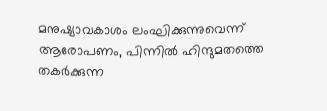മനുഷ്യാവകാശം ലംഘിക്കുന്നുവെന്ന് ആരോപണം, പിന്നില്‍ ഹിന്ദുമതത്തെ തകര്‍ക്കുന്ന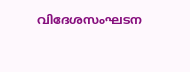വിദേശസംഘടന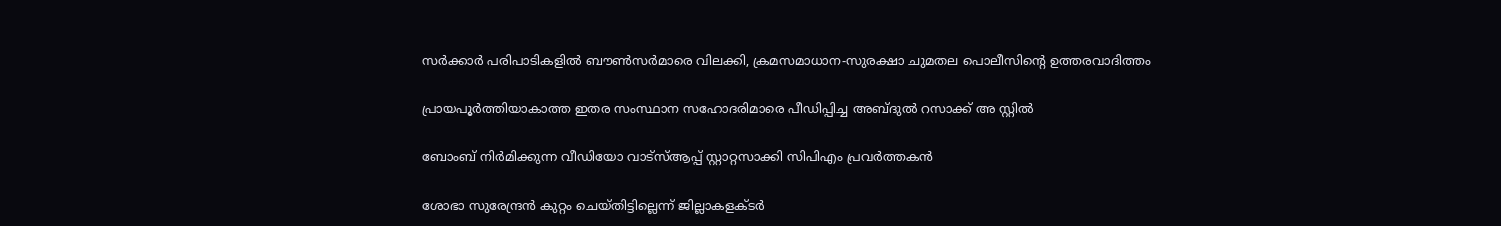സര്‍ക്കാര്‍ പരിപാടികളില്‍ ബൗണ്‍സര്‍മാരെ വിലക്കി, ക്രമസമാധാന-സുരക്ഷാ ചുമതല പൊലീസിന്റെ ഉത്തരവാദിത്തം

പ്രായപൂര്‍ത്തിയാകാത്ത ഇതര സംസ്ഥാന സഹോദരിമാരെ പീഡിപ്പിച്ച അബ്ദുല്‍ റസാക്ക് അ സ്റ്റില്‍

ബോംബ് നിര്‍മിക്കുന്ന വീഡിയോ വാട്‌സ്ആപ്പ് സ്റ്റാറ്റസാക്കി സിപിഎം പ്രവര്‍ത്തകന്‍

ശോഭാ സുരേന്ദ്രന്‍ കുറ്റം ചെയ്തിട്ടില്ലെന്ന് ജില്ലാകളക്ടര്‍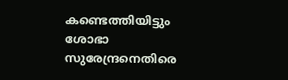കണ്ടെത്തിയിട്ടും ശോഭാ സുരേന്ദ്രനെതിരെ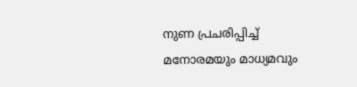നുണ പ്രചരിപ്പിച്ച് മനോരമയും മാധ്യമവും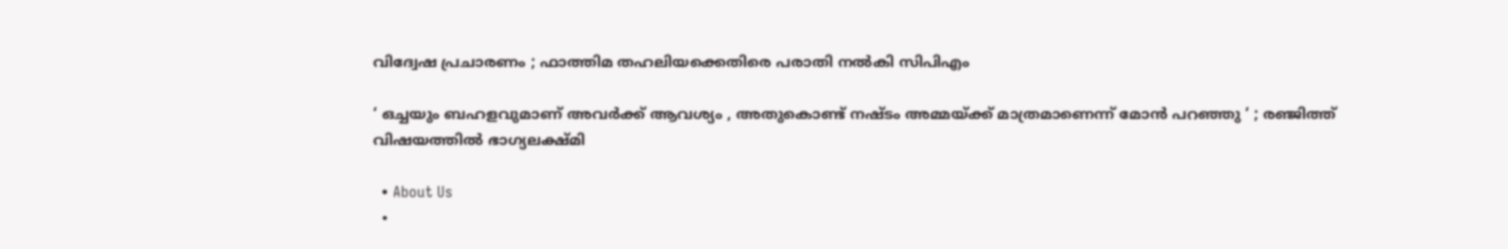വിദ്വേഷ പ്രചാരണം ; ഫാത്തിമ തഹലിയക്കെതിരെ പരാതി നല്‍കി സിപിഎം

‘ ഒച്ചയും ബഹളവുമാണ് അവർക്ക് ആവശ്യം , അതുകൊണ്ട് നഷ്ടം അമ്മയ്‌ക്ക് മാത്രമാണെന്ന് മോൻ പറഞ്ഞു ‘ ; രഞ്ജിത്ത് വിഷയത്തിൽ ഭാഗ്യലക്ഷ്മി

  • About Us
  •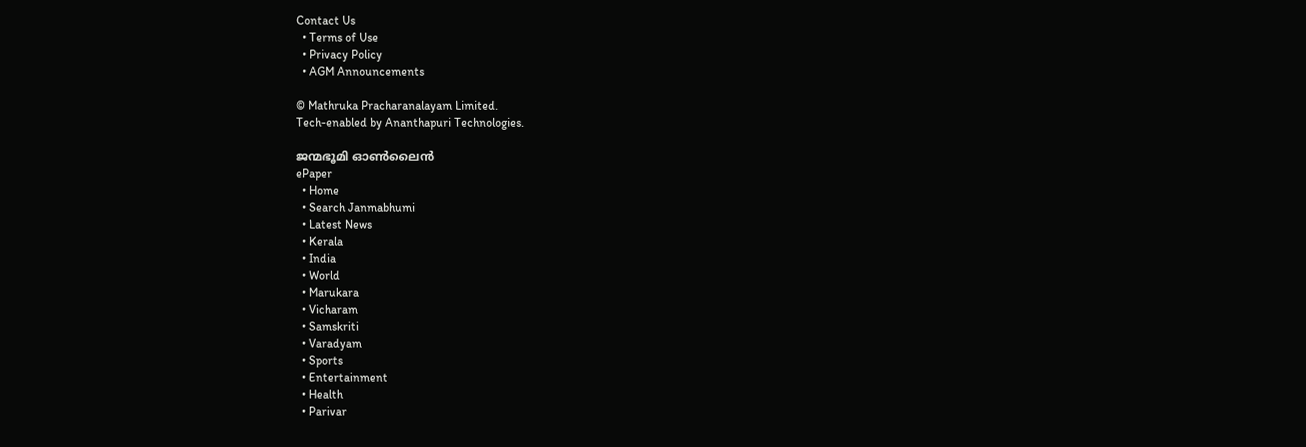Contact Us
  • Terms of Use
  • Privacy Policy
  • AGM Announcements

© Mathruka Pracharanalayam Limited.
Tech-enabled by Ananthapuri Technologies.

ജന്മഭൂമി ഓണ്‍ലൈന്‍
ePaper
  • Home
  • Search Janmabhumi
  • Latest News
  • Kerala
  • India
  • World
  • Marukara
  • Vicharam
  • Samskriti
  • Varadyam
  • Sports
  • Entertainment
  • Health
  • Parivar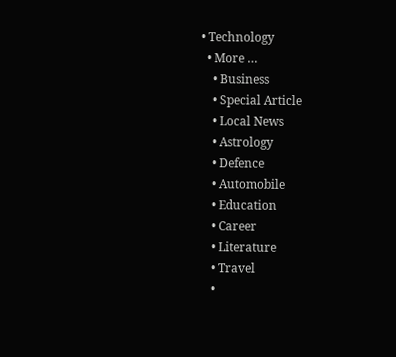• Technology
  • More …
    • Business
    • Special Article
    • Local News
    • Astrology
    • Defence
    • Automobile
    • Education
    • Career
    • Literature
    • Travel
    •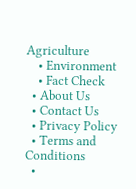Agriculture
    • Environment
    • Fact Check
  • About Us
  • Contact Us
  • Privacy Policy
  • Terms and Conditions
  •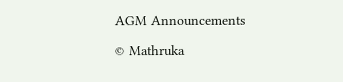AGM Announcements

© Mathruka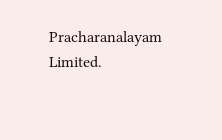Pracharanalayam Limited.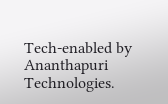Tech-enabled by Ananthapuri Technologies.